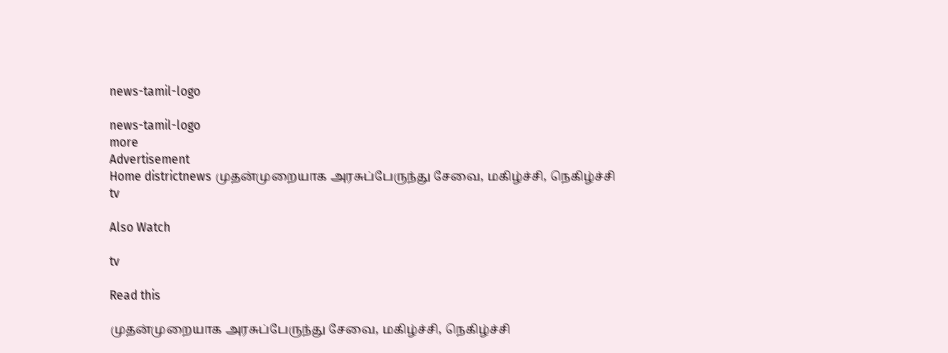news-tamil-logo

news-tamil-logo
more
Advertisement
Home districtnews முதன்முறையாக அரசுப்பேருந்து சேவை, மகிழ்ச்சி, நெகிழ்ச்சி
tv

Also Watch

tv

Read this

முதன்முறையாக அரசுப்பேருந்து சேவை, மகிழ்ச்சி, நெகிழ்ச்சி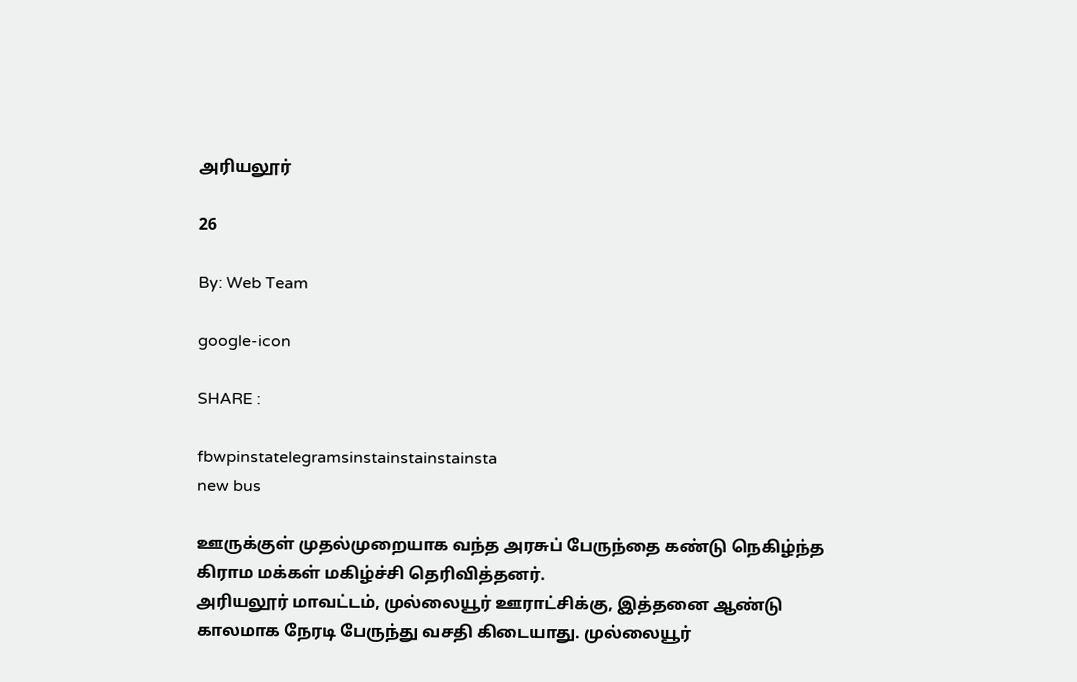அரியலூர்

26

By: Web Team

google-icon

SHARE :

fbwpinstatelegramsinstainstainstainsta
new bus

ஊருக்குள் முதல்முறையாக வந்த அரசுப் பேருந்தை கண்டு நெகிழ்ந்த கிராம மக்கள் மகிழ்ச்சி தெரிவித்தனர்.
அரியலூர் மாவட்டம், முல்லையூர் ஊராட்சிக்கு, இத்தனை ஆண்டு காலமாக நேரடி பேருந்து வசதி கிடையாது. முல்லையூர்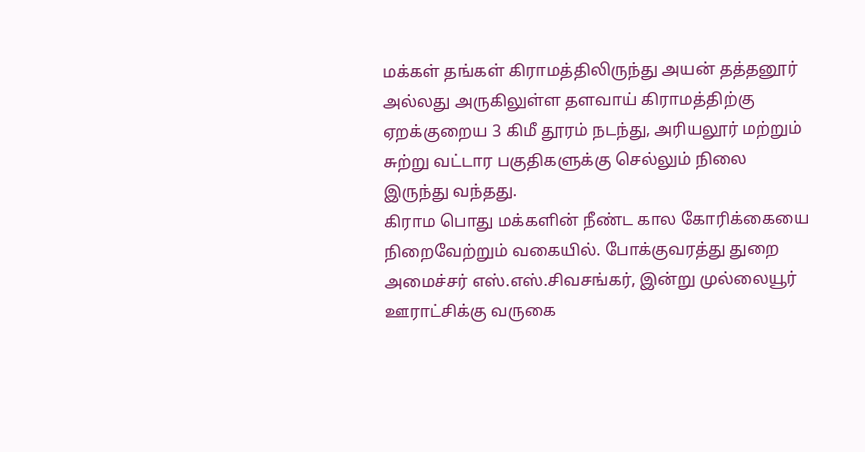மக்கள் தங்கள் கிராமத்திலிருந்து அயன் தத்தனூர் அல்லது அருகிலுள்ள தளவாய் கிராமத்திற்கு ஏறக்குறைய 3 கிமீ தூரம் நடந்து, அரியலூர் மற்றும் சுற்று வட்டார பகுதிகளுக்கு செல்லும் நிலை இருந்து வந்தது.
கிராம பொது மக்களின் நீண்ட கால கோரிக்கையை நிறைவேற்றும் வகையில். போக்குவரத்து துறை அமைச்சர் எஸ்.எஸ்.சிவசங்கர், இன்று முல்லையூர் ஊராட்சிக்கு வருகை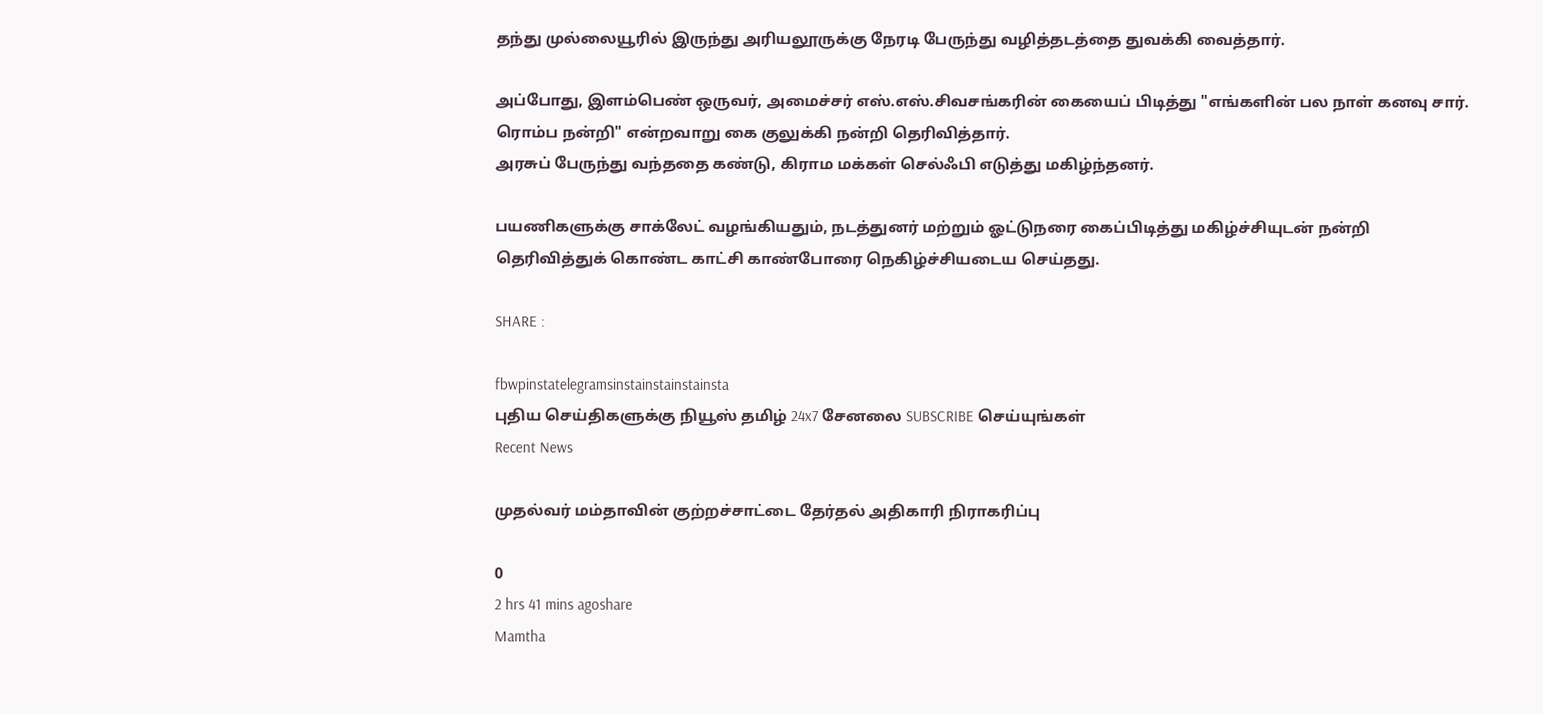தந்து முல்லையூரில் இருந்து அரியலூருக்கு நேரடி பேருந்து வழித்தடத்தை துவக்கி வைத்தார்.

அப்போது, இளம்பெண் ஒருவர், அமைச்சர் எஸ்.எஸ்.சிவசங்கரின் கையைப் பிடித்து "எங்களின் பல நாள் கனவு சார். ரொம்ப நன்றி" என்றவாறு கை குலுக்கி நன்றி தெரிவித்தார்.
அரசுப் பேருந்து வந்ததை கண்டு, கிராம மக்கள் செல்ஃபி எடுத்து மகிழ்ந்தனர்.

பயணிகளுக்கு சாக்லேட் வழங்கியதும், நடத்துனர் மற்றும் ஓட்டுநரை கைப்பிடித்து மகிழ்ச்சியுடன் நன்றி தெரிவித்துக் கொண்ட காட்சி காண்போரை நெகிழ்ச்சியடைய செய்தது.

SHARE :

fbwpinstatelegramsinstainstainstainsta
புதிய செய்திகளுக்கு நியூஸ் தமிழ் 24x7 சேனலை SUBSCRIBE செய்யுங்கள்
Recent News

முதல்வர் மம்தாவின் குற்றச்சாட்டை தேர்தல் அதிகாரி நிராகரிப்பு

0
2 hrs 41 mins agoshare
Mamtha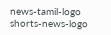news-tamil-logo
shorts-news-logo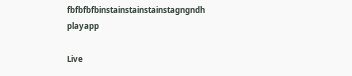fbfbfbfbinstainstainstainstagngndh
playapp

Live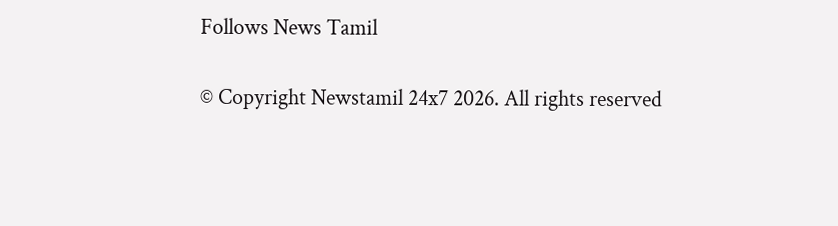Follows News Tamil

© Copyright Newstamil 24x7 2026. All rights reserved